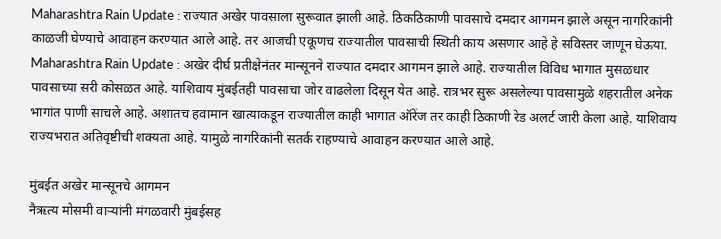Maharashtra Rain Update : राज्यात अखेर पावसाला सुरूवात झाली आहे. ठिकठिकाणी पावसाचे दमदार आगमन झाले असून नागरिकांनी काळजी घेण्याचे आवाहन करण्यात आले आहे. तर आजची एकूणच राज्यातील पावसाची स्थिती काय असणार आहे हे सविस्तर जाणून घेऊया.
Maharashtra Rain Update : अखेर दीर्घ प्रतीक्षेनंतर मान्सूनने राज्यात दमदार आगमन झाले आहे. राज्यातील विविध भागात मुसळधार पावसाच्या सरी कोसळत आहे. याशिवाय मुंबईतही पावसाचा जोर वाढलेला दिसून येत आहे. रात्रभर सुरू असलेल्या पावसामुळे शहरातील अनेक भागांत पाणी साचले आहे. अशातच हवामान खात्याकडून राज्यातील काही भागात ऑरेंज तर काही ठिकाणी रेड अलर्ट जारी केला आहे. याशिवाय राज्यभरात अतिवृष्टीची शक्यता आहे. यामुळे नागरिकांनी सतर्क राहण्याचे आवाहन करण्यात आले आहे.

मुंबईत अखेर मान्सूनचे आगमन
नैऋत्य मोसमी वाऱ्यांनी मंगळवारी मुंबईसह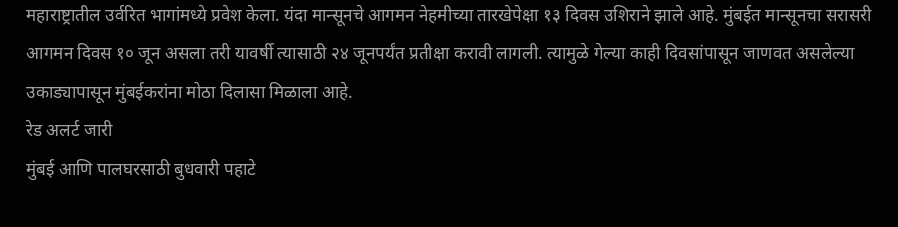महाराष्ट्रातील उर्वरित भागांमध्ये प्रवेश केला. यंदा मान्सूनचे आगमन नेहमीच्या तारखेपेक्षा १३ दिवस उशिराने झाले आहे. मुंबईत मान्सूनचा सरासरी आगमन दिवस १० जून असला तरी यावर्षी त्यासाठी २४ जूनपर्यंत प्रतीक्षा करावी लागली. त्यामुळे गेल्या काही दिवसांपासून जाणवत असलेल्या उकाड्यापासून मुंबईकरांना मोठा दिलासा मिळाला आहे.
रेड अलर्ट जारी
मुंबई आणि पालघरसाठी बुधवारी पहाटे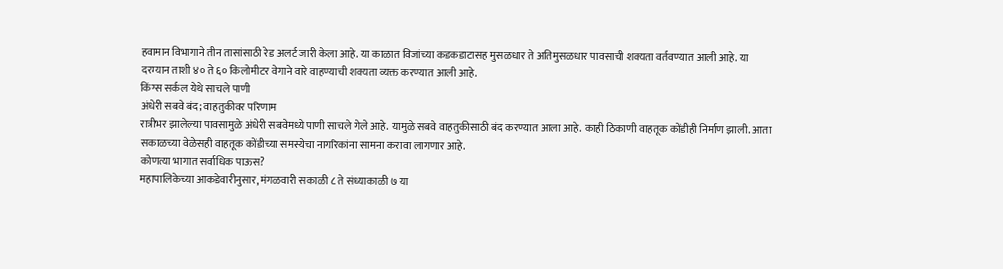हवामान विभागाने तीन तासांसाठी रेड अलर्ट जारी केला आहे. या काळात विजांच्या कडकडाटासह मुसळधार ते अतिमुसळधार पावसाची शक्यता वर्तवण्यात आली आहे. या दरम्यान ताशी ४० ते ६० किलोमीटर वेगाने वारे वाहण्याची शक्यता व्यक्त करण्यात आली आहे.
किंग्स सर्कल येथे साचले पाणी
अंधेरी सबवे बंद; वाहतुकीवर परिणाम
रात्रीभर झालेल्या पावसामुळे अंधेरी सबवेमध्ये पाणी साचले गेले आहे. यामुळे सबवे वाहतुकीसाठी बंद करण्यात आला आहे. काही ठिकाणी वाहतूक कोंडीही निर्माण झाली. आता सकाळच्या वेळेसही वाहतूक कोंडीच्या समस्येचा नागरिकांना सामना करावा लागणार आहे.
कोणत्या भागात सर्वाधिक पाऊस?
महापालिकेच्या आकडेवारीनुसार, मंगळवारी सकाळी ८ ते संध्याकाळी ७ या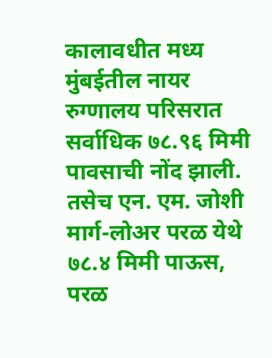कालावधीत मध्य मुंबईतील नायर रुग्णालय परिसरात सर्वाधिक ७८.९६ मिमी पावसाची नोंद झाली. तसेच एन. एम. जोशी मार्ग-लोअर परळ येथे ७८.४ मिमी पाऊस, परळ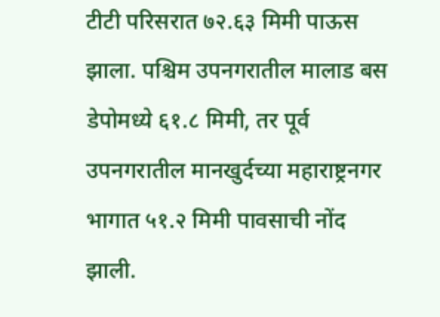टीटी परिसरात ७२.६३ मिमी पाऊस झाला. पश्चिम उपनगरातील मालाड बस डेपोमध्ये ६१.८ मिमी, तर पूर्व उपनगरातील मानखुर्दच्या महाराष्ट्रनगर भागात ५१.२ मिमी पावसाची नोंद झाली.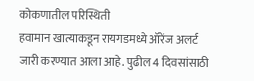कोकणातील परिस्थिती
हवामान खात्याकडून रायगडमध्ये ऑरेंज अलर्ट जारी करण्यात आला आहे. पुढील 4 दिवसांसाठी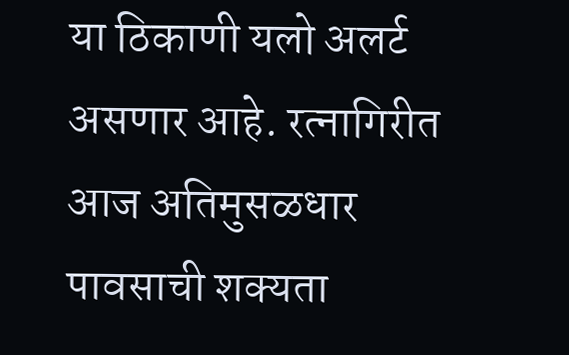या ठिकाणी यलो अलर्ट असणार आहे. रत्नागिरीत आज अतिमुसळधार पावसाची शक्यता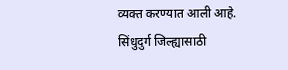व्यक्त करण्यात आली आहे. सिंधुदुर्ग जिल्ह्यासाठी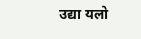उद्या यलो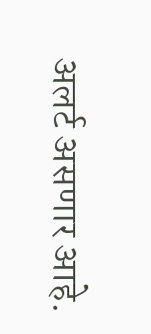अलर्ट असणार आहे.